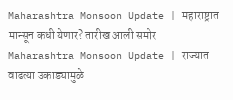Maharashtra Monsoon Update | महाराष्ट्रात मान्सून कधी येणार? तारीख आली समोर
Maharashtra Monsoon Update | राज्यात वाढत्या उकाड्यामुळे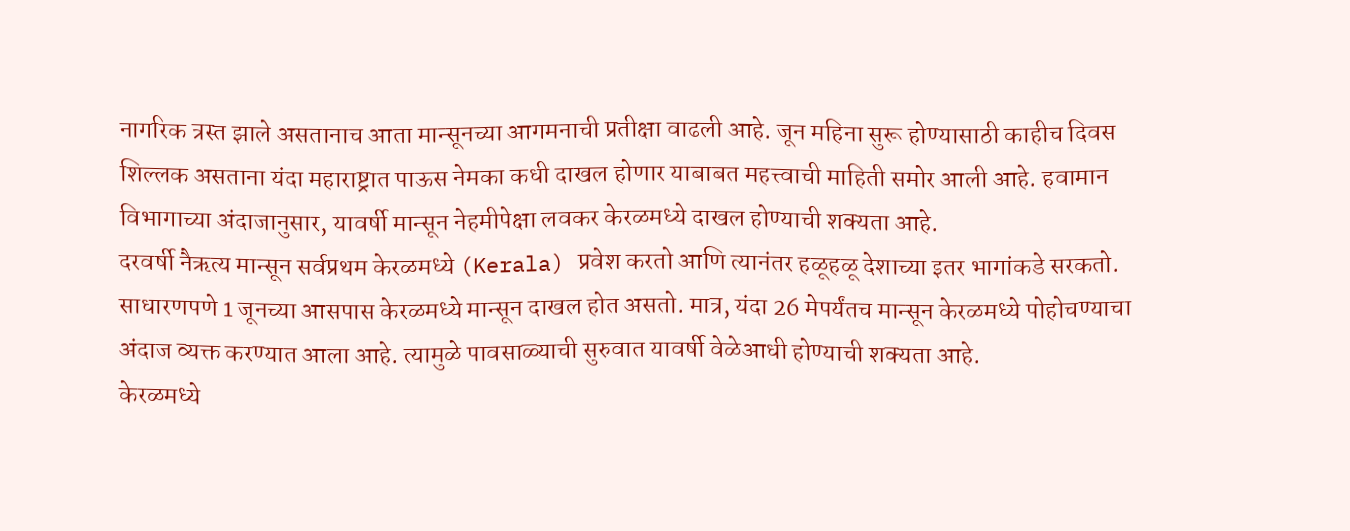नागरिक त्रस्त झाले असतानाच आता मान्सूनच्या आगमनाची प्रतीक्षा वाढली आहे. जून महिना सुरू होण्यासाठी काहीच दिवस शिल्लक असताना यंदा महाराष्ट्रात पाऊस नेमका कधी दाखल होणार याबाबत महत्त्वाची माहिती समोर आली आहे. हवामान विभागाच्या अंदाजानुसार, यावर्षी मान्सून नेहमीपेक्षा लवकर केरळमध्ये दाखल होण्याची शक्यता आहे.
दरवर्षी नैऋत्य मान्सून सर्वप्रथम केरळमध्ये (Kerala) प्रवेश करतो आणि त्यानंतर हळूहळू देशाच्या इतर भागांकडे सरकतो. साधारणपणे 1 जूनच्या आसपास केरळमध्ये मान्सून दाखल होत असतो. मात्र, यंदा 26 मेपर्यंतच मान्सून केरळमध्ये पोहोचण्याचा अंदाज व्यक्त करण्यात आला आहे. त्यामुळे पावसाळ्याची सुरुवात यावर्षी वेळेआधी होण्याची शक्यता आहे.
केरळमध्ये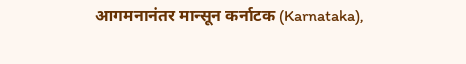आगमनानंतर मान्सून कर्नाटक (Karnataka),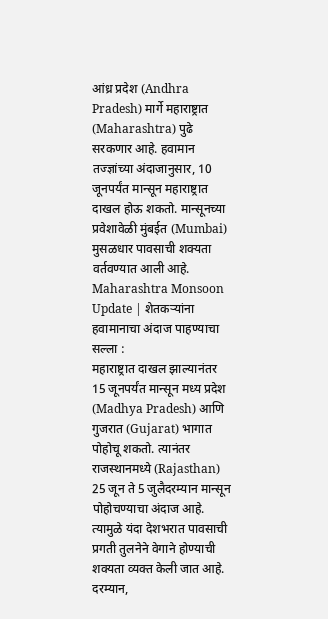आंध्र प्रदेश (Andhra Pradesh) मार्गे महाराष्ट्रात (Maharashtra) पुढे सरकणार आहे. हवामान तज्ज्ञांच्या अंदाजानुसार, 10 जूनपर्यंत मान्सून महाराष्ट्रात दाखल होऊ शकतो. मान्सूनच्या प्रवेशावेळी मुंबईत (Mumbai) मुसळधार पावसाची शक्यता वर्तवण्यात आली आहे.
Maharashtra Monsoon Update | शेतकऱ्यांना हवामानाचा अंदाज पाहण्याचा सल्ला :
महाराष्ट्रात दाखल झाल्यानंतर 15 जूनपर्यंत मान्सून मध्य प्रदेश (Madhya Pradesh) आणि गुजरात (Gujarat) भागात पोहोचू शकतो. त्यानंतर राजस्थानमध्ये (Rajasthan) 25 जून ते 5 जुलैदरम्यान मान्सून पोहोचण्याचा अंदाज आहे. त्यामुळे यंदा देशभरात पावसाची प्रगती तुलनेने वेगाने होण्याची शक्यता व्यक्त केली जात आहे.
दरम्यान,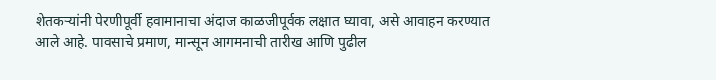शेतकऱ्यांनी पेरणीपूर्वी हवामानाचा अंदाज काळजीपूर्वक लक्षात घ्यावा, असे आवाहन करण्यात आले आहे. पावसाचे प्रमाण, मान्सून आगमनाची तारीख आणि पुढील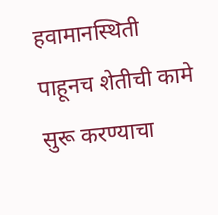हवामानस्थिती पाहूनच शेतीची कामे सुरू करण्याचा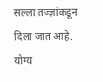सल्ला तज्ज्ञांकडून दिला जात आहे. योग्य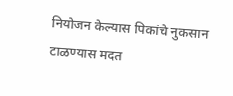नियोजन केल्यास पिकांचे नुकसान टाळण्यास मदत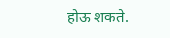होऊ शकते.